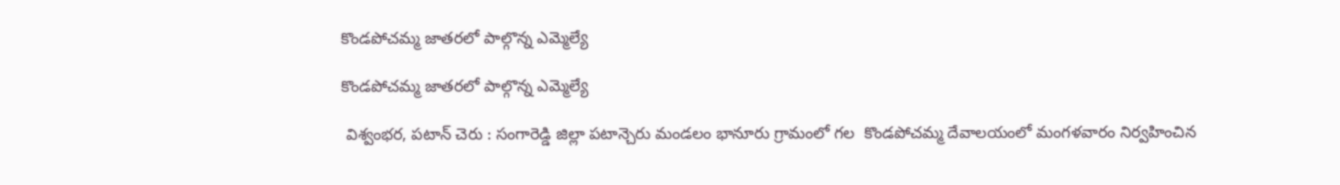కొండపోచమ్మ జాతరలో పాల్గొన్న ఎమ్మెల్యే

కొండపోచమ్మ జాతరలో పాల్గొన్న ఎమ్మెల్యే

 విశ్వంభర, పటాన్ చెరు : సంగారెడ్డి జిల్లా పటాన్చెరు మండలం భానూరు గ్రామంలో గల  కొండపోచమ్మ దేవాలయంలో మంగళవారం నిర్వహించిన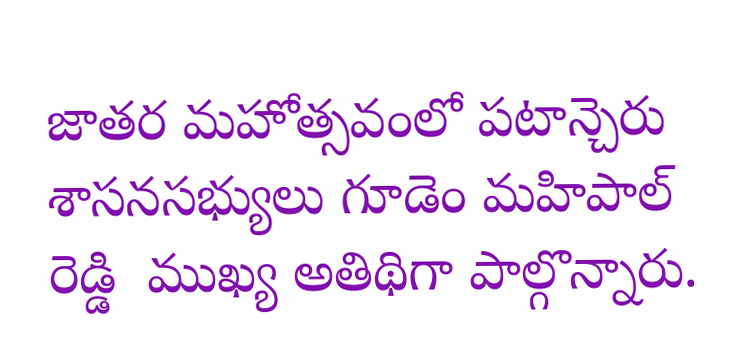జాతర మహోత్సవంలో పటాన్చెరు శాసనసభ్యులు గూడెం మహిపాల్ రెడ్డి  ముఖ్య అతిథిగా పాల్గొన్నారు.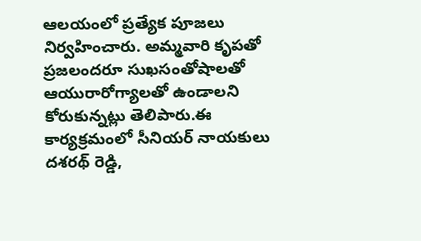ఆలయంలో ప్రత్యేక పూజలు నిర్వహించారు. అమ్మవారి కృపతో ప్రజలందరూ సుఖసంతోషాలతో ఆయురారోగ్యాలతో ఉండాలని కోరుకున్నట్లు తెలిపారు.ఈ కార్యక్రమంలో సీనియర్ నాయకులు దశరథ్ రెడ్డి,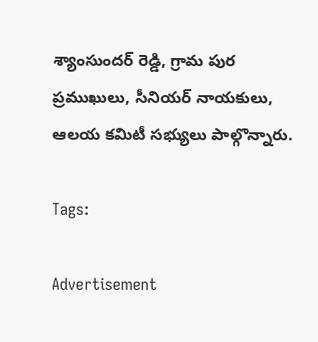శ్యాంసుందర్ రెడ్డి, గ్రామ పుర ప్రముఖులు, సీనియర్ నాయకులు, ఆలయ కమిటీ సభ్యులు పాల్గొన్నారు.

Tags:

Advertisement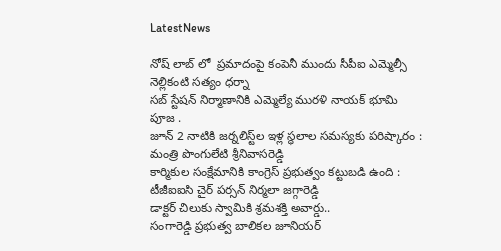LatestNews

నోష్ లాబ్ లో  ప్రమాదంపై కంపెనీ ముందు సీపీఐ ఎమ్మెల్సీ నెల్లికంటి సత్యం ధర్నా
సబ్ స్టేషన్ నిర్మాణానికి ఎమ్మెల్యే మురళి నాయక్ భూమి పూజ .
జూన్ 2 నాటికి జ‌ర్న‌లిస్ట్‌ల ఇళ్ల స్ధ‌లాల స‌మస్యకు ప‌రిష్కారం : మంత్రి పొంగులేటి శ్రీ‌నివాస‌రెడ్డి
కార్మికుల సంక్షేమానికి కాంగ్రెస్ ప్రభుత్వం కట్టుబడి ఉంది : టీజీఐఐసి చైర్ పర్సన్ నిర్మలా జగ్గారెడ్డి
డాక్టర్ చిలుకు స్వామికి శ్రమశక్తి అవార్డు..
సంగారెడ్డి ప్రభుత్వ బాలికల జూనియర్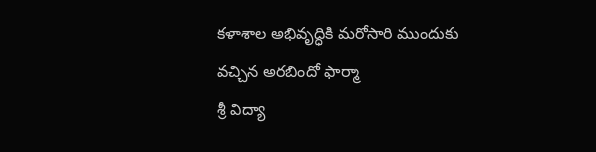కళాశాల అభివృద్ధికి మరోసారి ముందుకు వచ్చిన అరబిందో ఫార్మా
శ్రీ విద్యా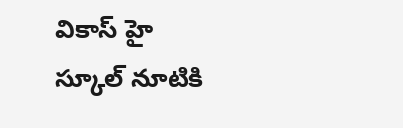వికాస్ హై స్కూల్ నూటికి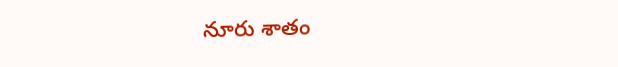నూరు శాతం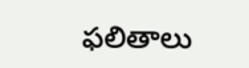ఫలితాలు